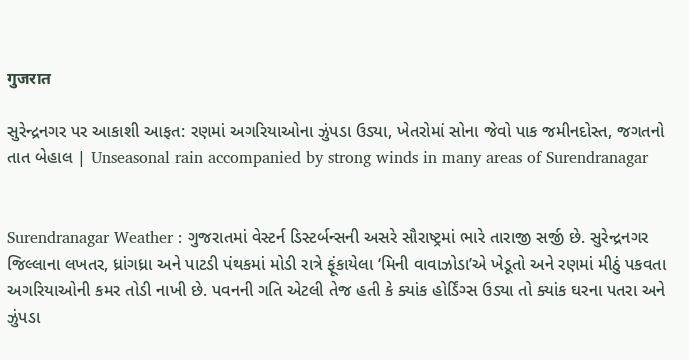गुजरात

સુરેન્દ્રનગર પર આકાશી આફત: રણમાં અગરિયાઓના ઝુંપડા ઉડ્યા, ખેતરોમાં સોના જેવો પાક જમીનદોસ્ત, જગતનો તાત બેહાલ | Unseasonal rain accompanied by strong winds in many areas of Surendranagar


Surendranagar Weather : ગુજરાતમાં વેસ્ટર્ન ડિસ્ટર્બન્સની અસરે સૌરાષ્ટ્રમાં ભારે તારાજી સર્જી છે. સુરેન્દ્રનગર જિલ્લાના લખતર, ધ્રાંગધ્રા અને પાટડી પંથકમાં મોડી રાત્રે ફૂંકાયેલા ‘મિની વાવાઝોડા’એ ખેડૂતો અને રણમાં મીઠું પકવતા અગરિયાઓની કમર તોડી નાખી છે. પવનની ગતિ એટલી તેજ હતી કે ક્યાંક હોર્ડિંગ્સ ઉડ્યા તો ક્યાંક ઘરના પતરા અને ઝુંપડા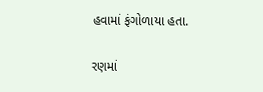હવામાં ફંગોળાયા હતા.

રણમાં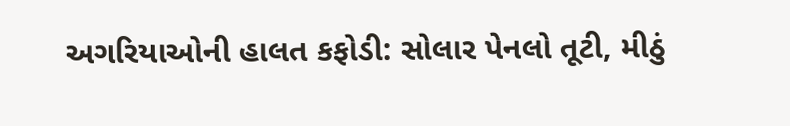અગરિયાઓની હાલત કફોડી: સોલાર પેનલો તૂટી, મીઠું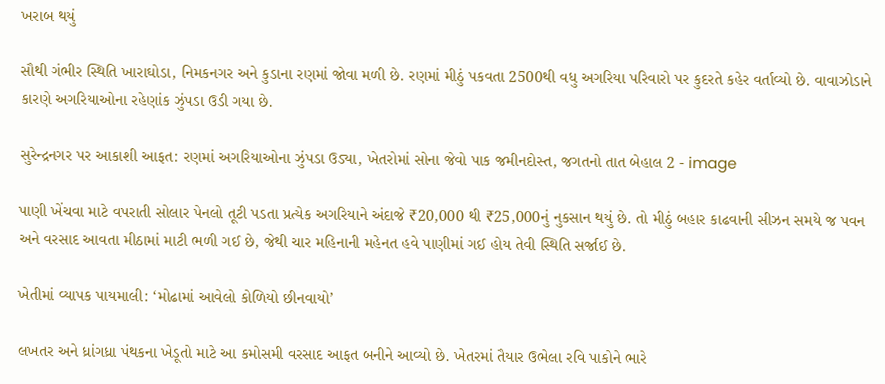ખરાબ થયું

સૌથી ગંભીર સ્થિતિ ખારાઘોડા, નિમકનગર અને કુડાના રણમાં જોવા મળી છે. રણમાં મીઠું પકવતા 2500થી વધુ અગરિયા પરિવારો પર કુદરતે કહેર વર્તાવ્યો છે. વાવાઝોડાને કારણે અગરિયાઓના રહેણાંક ઝુંપડા ઉડી ગયા છે.

સુરેન્દ્રનગર પર આકાશી આફત: રણમાં અગરિયાઓના ઝુંપડા ઉડ્યા, ખેતરોમાં સોના જેવો પાક જમીનદોસ્ત, જગતનો તાત બેહાલ 2 - image

પાણી ખેંચવા માટે વપરાતી સોલાર પેનલો તૂટી પડતા પ્રત્યેક અગરિયાને અંદાજે ₹20,000 થી ₹25,000નું નુકસાન થયું છે. તો મીઠું બહાર કાઢવાની સીઝન સમયે જ પવન અને વરસાદ આવતા મીઠામાં માટી ભળી ગઈ છે, જેથી ચાર મહિનાની મહેનત હવે પાણીમાં ગઈ હોય તેવી સ્થિતિ સર્જાઈ છે.

ખેતીમાં વ્યાપક પાયમાલી: ‘મોઢામાં આવેલો કોળિયો છીનવાયો’

લખતર અને ધ્રાંગધ્રા પંથકના ખેડૂતો માટે આ કમોસમી વરસાદ આફત બનીને આવ્યો છે. ખેતરમાં તૈયાર ઉભેલા રવિ પાકોને ભારે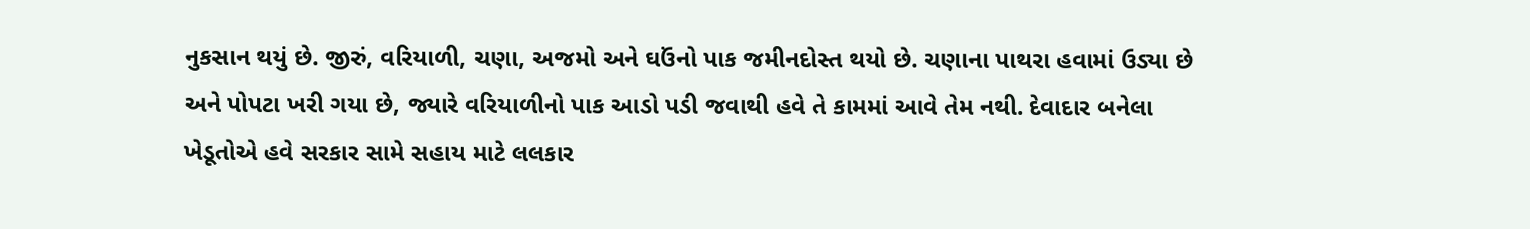નુકસાન થયું છે. જીરું, વરિયાળી, ચણા, અજમો અને ઘઉંનો પાક જમીનદોસ્ત થયો છે. ચણાના પાથરા હવામાં ઉડ્યા છે અને પોપટા ખરી ગયા છે, જ્યારે વરિયાળીનો પાક આડો પડી જવાથી હવે તે કામમાં આવે તેમ નથી. દેવાદાર બનેલા ખેડૂતોએ હવે સરકાર સામે સહાય માટે લલકાર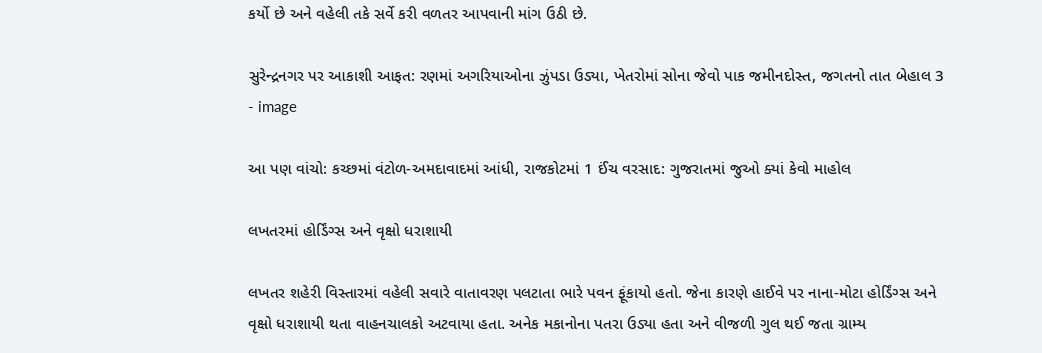કર્યો છે અને વહેલી તકે સર્વે કરી વળતર આપવાની માંગ ઉઠી છે.

સુરેન્દ્રનગર પર આકાશી આફત: રણમાં અગરિયાઓના ઝુંપડા ઉડ્યા, ખેતરોમાં સોના જેવો પાક જમીનદોસ્ત, જગતનો તાત બેહાલ 3 - image

આ પણ વાંચો: કચ્છમાં વંટોળ-અમદાવાદમાં આંધી, રાજકોટમાં 1 ઈંચ વરસાદ: ગુજરાતમાં જુઓ ક્યાં કેવો માહોલ

લખતરમાં હોર્ડિંગ્સ અને વૃક્ષો ધરાશાયી

લખતર શહેરી વિસ્તારમાં વહેલી સવારે વાતાવરણ પલટાતા ભારે પવન ફૂંકાયો હતો. જેના કારણે હાઈવે પર નાના-મોટા હોર્ડિંગ્સ અને વૃક્ષો ધરાશાયી થતા વાહનચાલકો અટવાયા હતા. અનેક મકાનોના પતરા ઉડ્યા હતા અને વીજળી ગુલ થઈ જતા ગ્રામ્ય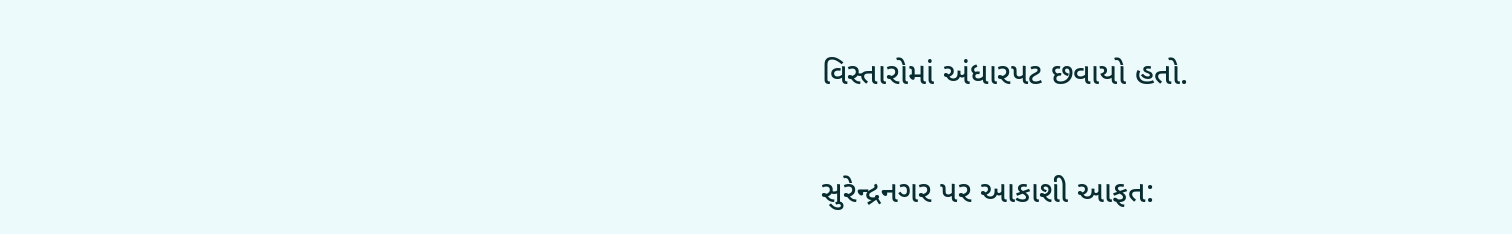વિસ્તારોમાં અંધારપટ છવાયો હતો.

સુરેન્દ્રનગર પર આકાશી આફત: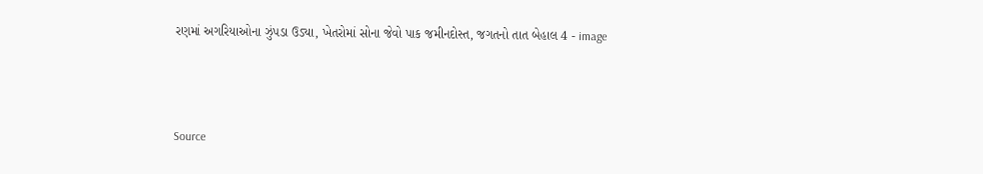રણમાં અગરિયાઓના ઝુંપડા ઉડ્યા, ખેતરોમાં સોના જેવો પાક જમીનદોસ્ત, જગતનો તાત બેહાલ 4 - image



Source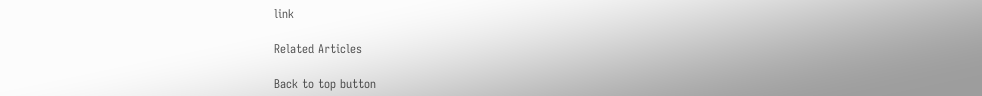link

Related Articles

Back to top button